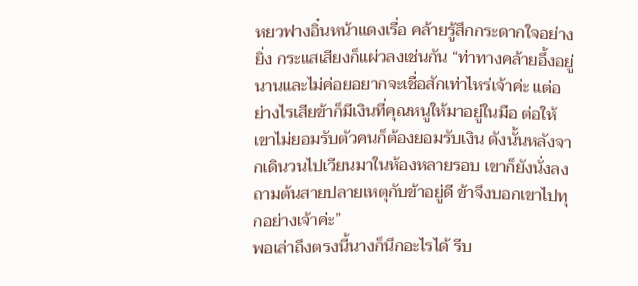หยวฟางอิ๋นหน้าแดงเรื่อ คล้ายรู้สึกกระดากใจอย่างยิ่ง กระแสเสียงก็แผ่วลงเช่นกัน “ท่าทางคล้ายอึ้งอยู่นานและไม่ค่อยอยากจะเชื่อสักเท่าไหร่เจ้าค่ะ แต่อย่างไรเสียข้าก็มีเงินที่คุณหนูให้มาอยู่ในมือ ต่อให้เขาไม่ยอมรับตัวคนก็ต้องยอมรับเงิน ดังนั้นหลังจากเดินวนไปเวียนมาในห้องหลายรอบ เขาก็ยังนั่งลงถามต้นสายปลายเหตุกับข้าอยู่ดี ข้าจึงบอกเขาไปทุกอย่างเจ้าค่ะ”
พอเล่าถึงตรงนี้นางก็นึกอะไรได้ รีบ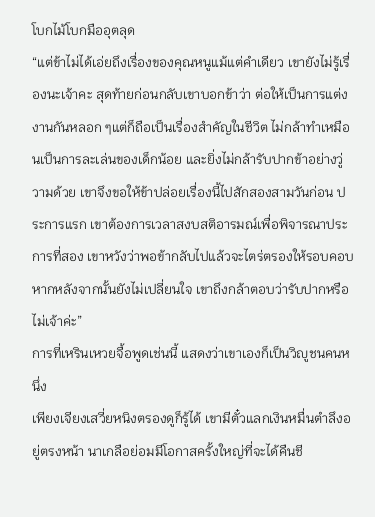โบกไม้โบกมืออุตลุด
“แต่ข้าไม่ได้เอ่ยถึงเรื่องของคุณหนูแม้แต่คำเดียว เขายังไม่รู้เรื่องนะเจ้าคะ สุดท้ายก่อนกลับเขาบอกข้าว่า ต่อให้เป็นการแต่งงานกันหลอก ๆแต่ก็ถือเป็นเรื่องสำคัญในชีวิต ไม่กล้าทำเหมือนเป็นการละเล่นของเด็กน้อย และยิ่งไม่กล้ารับปากข้าอย่างวู่วามด้วย เขาจึงขอให้ข้าปล่อยเรื่องนี้ไปสักสองสามวันก่อน ประการแรก เขาต้องการเวลาสงบสติอารมณ์เพื่อพิจารณาประการที่สอง เขาหวังว่าพอข้ากลับไปแล้วจะไตร่ตรองให้รอบคอบ หากหลังจากนั้นยังไม่เปลี่ยนใจ เขาถึงกล้าตอบว่ารับปากหรือไม่เจ้าค่ะ”
การที่เหรินเหวยจื้อพูดเช่นนี้ แสดงว่าเขาเองก็เป็นวิญูชนคนหนึ่ง
เพียงเจียงเสวี่ยหนิงตรองดูก็รู้ได้ เขามีตั๋วแลกเงินหมื่นตำลึงอยู่ตรงหน้า นาเกลือย่อมมีโอกาสครั้งใหญ่ที่จะได้คืนชี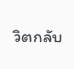วิตกลับ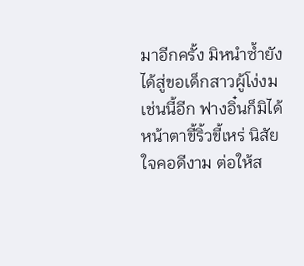มาอีกครั้ง มิหนำซ้ำยังได้สู่ขอเด็กสาวผู้โง่งมเช่นนี้อีก ฟางอิ๋นก็มิได้หน้าตาขี้ริ้วขี้เหร่ นิสัยใจคอดีงาม ต่อให้ส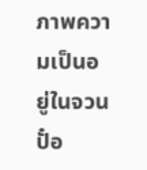ภาพความเป็นอยู่ในจวนปั๋อ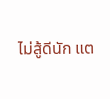ไม่สู้ดีนัก แต